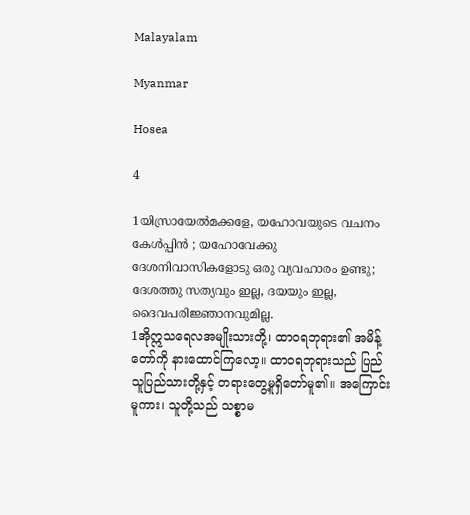Malayalam

Myanmar

Hosea

4

1യിസ്രായേല്‍മക്കളേ, യഹോവയുടെ വചനം കേള്‍പ്പിന്‍ ; യഹോവേക്കു ദേശനിവാസികളോടു ഒരു വ്യവഹാരം ഉണ്ടു; ദേശത്തു സത്യവും ഇല്ല, ദയയും ഇല്ല, ദൈവപരിജ്ഞാനവുമില്ല.
1အိုဣသရေလအမျိုးသားတို့၊ ထာဝရဘုရား၏ အမိန့်တော်ကို နားထောင်ကြလော့။ ထာဝရဘုရားသည် ပြည်သူပြည်သားတို့နှင့် တရားတွေ့မူရှိတော်မူ၏။ အကြောင်းမူကား၊ သူတို့သည် သစ္စာမ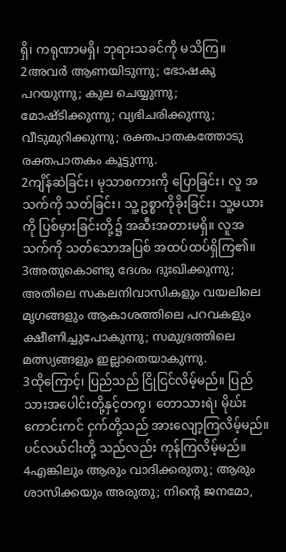ရှိ၊ ကရုဏာမရှိ၊ ဘုရားသခင်ကို မသိကြ။
2അവര്‍ ആണയിടുന്നു; ഭോഷകു പറയുന്നു; കുല ചെയ്യുന്നു; മോഷ്ടിക്കുന്നു; വ്യഭിചരിക്കുന്നു; വീടുമുറിക്കുന്നു; രക്തപാതകത്തോടു രക്തപാതകം കൂട്ടുന്നു.
2ကျိန်ဆဲခြင်း၊ မုသာစကားကို ပြောခြင်း၊ လူ အသက်ကို သတ်ခြင်း၊ သူ့ဥစ္စာကိုခိုးခြင်း၊ သူ့မယားကို ပြစ်မှားခြင်းတို့၌ အဆီးအတားမရှိ။ လူအသက်ကို သတ်သောအပြစ် အထပ်ထပ်ရှိကြ၏။
3അതുകൊണ്ടു ദേശം ദുഃഖിക്കുന്നു; അതിലെ സകലനിവാസികളും വയലിലെ മൃഗങ്ങളും ആകാശത്തിലെ പറവകളും ക്ഷീണിച്ചുപോകുന്നു; സമുദ്രത്തിലെ മത്സ്യങ്ങളും ഇല്ലാതെയാകുന്നു.
3ထိုကြောင့်၊ ပြည်သည် ငြိုငြင်လိမ့်မည်။ ပြည် သားအပေါင်းတို့နှင့်တကွ၊ တောသားရဲ၊ မိုဃ်းကောင်းကင် ငှက်တို့သည် အားလျော့ကြလိမ့်မည်။ ပင်လယ်ငါးတို့ သည်လည်း ကုန်ကြလိမ့်မည်။
4എങ്കിലും ആരും വാദിക്കരുതു; ആരും ശാസിക്കയും അരുതു; നിന്റെ ജനമോ,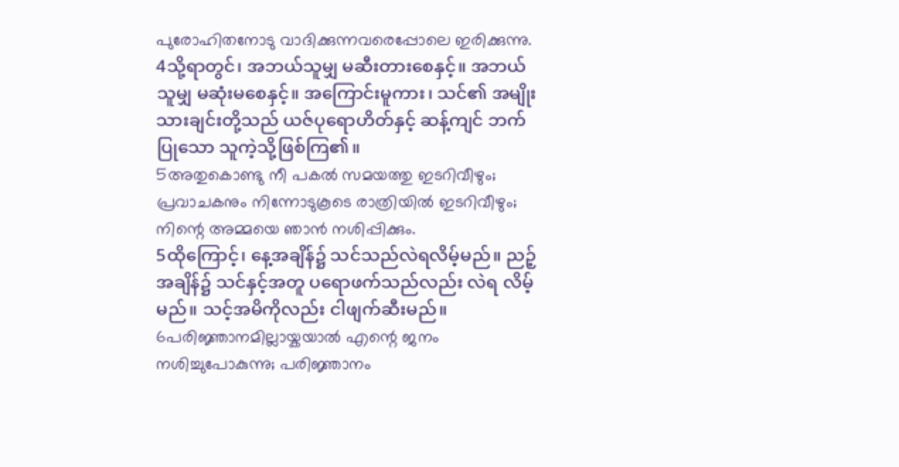പുരോഹിതനോടു വാദിക്കുന്നവരെപ്പോലെ ഇരിക്കുന്നു.
4သို့ရာတွင်၊ အဘယ်သူမျှ မဆီးတားစေနှင့်။ အဘယ်သူမျှ မဆုံးမစေနှင့်။ အကြောင်းမူကား၊ သင်၏ အမျိုးသားချင်းတို့သည် ယဇ်ပုရောဟိတ်နှင့် ဆန့်ကျင် ဘက်ပြုသော သူကဲ့သို့ဖြစ်ကြ၏။
5അതുകൊണ്ടു നീ പകല്‍ സമയത്തു ഇടറിവീഴും; പ്രവാചകനും നിന്നോടുകൂടെ രാത്രിയില്‍ ഇടറിവീഴും; നിന്റെ അമ്മയെ ഞാന്‍ നശിപ്പിക്കും.
5ထိုကြောင့်၊ နေ့အချိန်၌ သင်သည်လဲရလိမ့်မည်။ ညဉ့်အချိန်၌ သင်နှင့်အတူ ပရောဖက်သည်လည်း လဲရ လိမ့်မည်။ သင့်အမိကိုလည်း ငါဖျက်ဆီးမည်။
6പരിജ്ഞാനമില്ലായ്കയാല്‍ എന്റെ ജനം നശിച്ചുപോകുന്നു; പരിജ്ഞാനം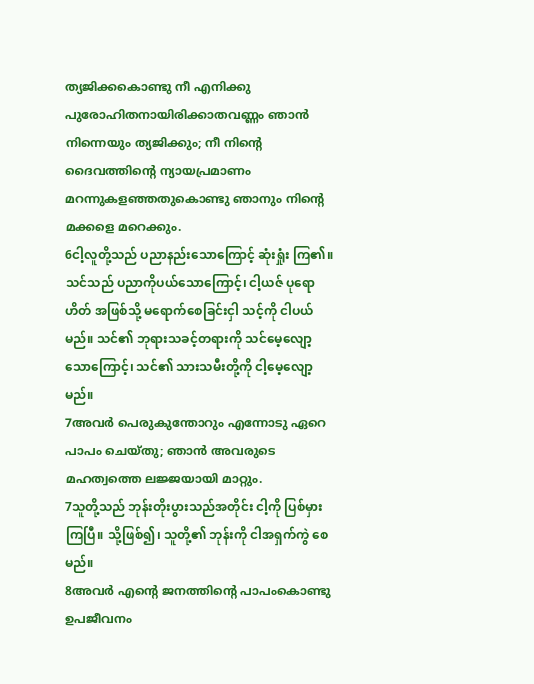ത്യജിക്കകൊണ്ടു നീ എനിക്കു പുരോഹിതനായിരിക്കാതവണ്ണം ഞാന്‍ നിന്നെയും ത്യജിക്കും; നീ നിന്റെ ദൈവത്തിന്റെ ന്യായപ്രമാണം മറന്നുകളഞ്ഞതുകൊണ്ടു ഞാനും നിന്റെ മക്കളെ മറെക്കും.
6ငါ့လူတို့သည် ပညာနည်းသောကြောင့် ဆုံးရှုံး ကြ၏။ သင်သည် ပညာကိုပယ်သောကြောင့်၊ ငါ့ယဇ် ပုရောဟိတ် အဖြစ်သို့ မရောက်စေခြင်းငှါ သင့်ကို ငါပယ်မည်။ သင်၏ ဘုရားသခင့်တရားကို သင်မေ့လျော့ သောကြောင့်၊ သင်၏ သားသမီးတို့ကို ငါ့မေ့လျော့မည်။
7അവര്‍ പെരുകുന്തോറും എന്നോടു ഏറെ പാപം ചെയ്തു; ഞാന്‍ അവരുടെ മഹത്വത്തെ ലജ്ജയായി മാറ്റും.
7သူတို့သည် ဘုန်းတိုးပွားသည်အတိုင်း ငါ့ကို ပြစ်မှားကြပြီ။ သို့ဖြစ်၍၊ သူတို့၏ ဘုန်းကို ငါအရှက်ကွဲ စေမည်။
8അവര്‍ എന്റെ ജനത്തിന്റെ പാപംകൊണ്ടു ഉപജീവനം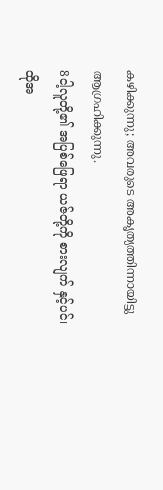കഴിക്കുന്നു; അവരുടെ അകൃത്യത്തിന്നായിട്ടു ആഗ്രഹിക്കുന്നു.
8ငါ့လူတို့၏ အပြစ်ဖြေရာ ယဇ်တို့ကို စားလျက် နှင့်ပင်၊ ထိုအ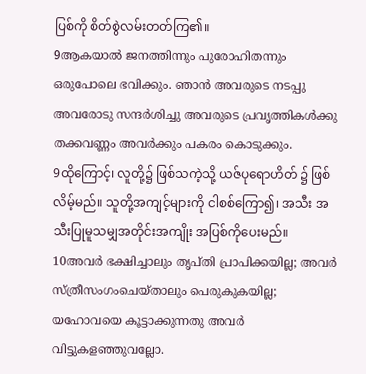ပြစ်ကို စိတ်စွဲလမ်းတတ်ကြ၏။
9ആകയാല്‍ ജനത്തിന്നും പുരോഹിതന്നും ഒരുപോലെ ഭവിക്കും. ഞാന്‍ അവരുടെ നടപ്പു അവരോടു സന്ദര്‍ശിച്ചു അവരുടെ പ്രവൃത്തികള്‍ക്കു തക്കവണ്ണം അവര്‍ക്കും പകരം കൊടുക്കും.
9ထိုကြောင့်၊ လူတို့၌ ဖြစ်သကဲ့သို့ ယဇ်ပုရောဟိတ် ၌ ဖြစ်လိမ့်မည်။ သူတို့အကျင့်များကို ငါစစ်ကြော၍၊ အသီး အသီးပြုမူသမျှအတိုင်းအကျိုး အပြစ်ကိုပေးမည်။
10അവര്‍ ഭക്ഷിച്ചാലും തൃപ്തി പ്രാപിക്കയില്ല; അവര്‍ സ്ത്രീസംഗംചെയ്താലും പെരുകുകയില്ല; യഹോവയെ കൂട്ടാക്കുന്നതു അവര്‍ വിട്ടുകളഞ്ഞുവല്ലോ.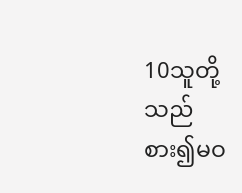10သူတို့သည် စား၍မဝ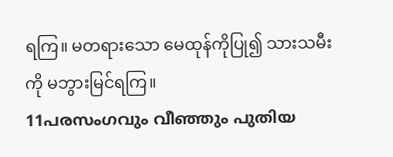ရကြ။ မတရားသော မေထုန်ကိုပြု၍ သားသမီးကို မဘွားမြင်ရကြ။
11പരസംഗവും വീഞ്ഞും പുതിയ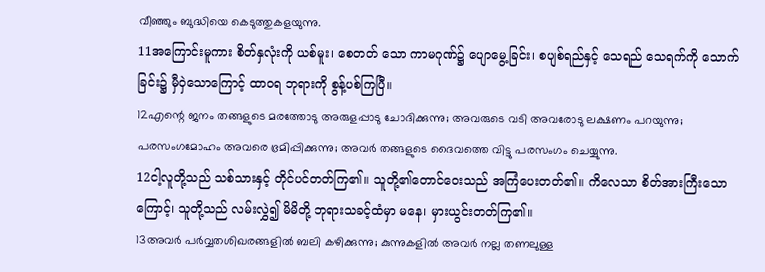വീഞ്ഞും ബുദ്ധിയെ കെടുത്തുകളയുന്നു.
11အကြောင်းမူကား စိတ်နှလုံးကို ယစ်မူး၊ စေတတ် သော ကာမဂုဏ်၌ ပျောမွေ့ခြင်း၊ စပျစ်ရည်နှင့် သေရည် သေရက်ကို သောက်ခြင်း၌ မှီဝှဲသောကြောင့် ထာဝရ ဘုရားကို စွန့်ပစ်ကြပြီ။
12എന്റെ ജനം തങ്ങളുടെ മരത്തോടു അരുളപ്പാടു ചോദിക്കുന്നു; അവരുടെ വടി അവരോടു ലക്ഷണം പറയുന്നു; പരസംഗമോഹം അവരെ ഭ്രമിപ്പിക്കുന്നു; അവര്‍ തങ്ങളുടെ ദൈവത്തെ വിട്ടു പരസംഗം ചെയ്യുന്നു.
12ငါ့လူတို့သည် သစ်သားနှင့် တိုင်ပင်တတ်ကြ၏။ သူတို့၏တောင်ဝေးသည် အကြံပေးတတ်၏။ ကိလေသာ စိတ်အားကြီးသောကြောင့်၊ သူတို့သည် လမ်းလွှဲ၍ မိမိတို့ ဘုရားသခင့်ထံမှာ မနေ၊ မှားယွင်းတတ်ကြ၏။
13അവര്‍ പര്‍വ്വതശിഖരങ്ങളില്‍ ബലി കഴിക്കുന്നു; കുന്നുകളില്‍ അവര്‍ നല്ല തണലുള്ള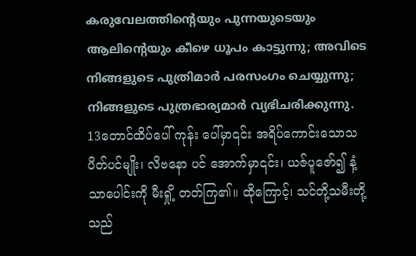കരുവേലത്തിന്റെയും പുന്നയുടെയും ആലിന്റെയും കീഴെ ധൂപം കാട്ടുന്നു; അവിടെ നിങ്ങളുടെ പുത്രിമാര്‍ പരസംഗം ചെയ്യുന്നു; നിങ്ങളുടെ പുത്രഭാര്യമാര്‍ വ്യഭിചരിക്കുന്നു.
13တောင်ထိပ်ပေါ် ကုန်း ပေါ်မှာ၎င်း အရိပ်ကောင်းသောသပိတ်ပင်မျိုး၊ လိဗနော ပင် အောက်မှာ၎င်း၊ ယဇ်ပူဇော်၍ နံ့သာပေါင်းကို မီးရှို့ တတ်ကြ၏။ ထိုကြောင့်၊ သင်တို့သမီးတို့သည်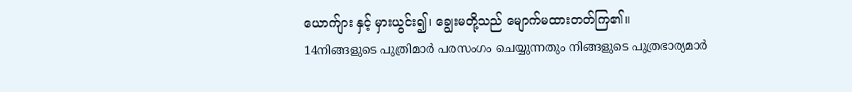ယောက်ျား နှင့် မှားယွင်း၍၊ ချွေးမတို့သည် မျောက်မထားတတ်ကြ၏။
14നിങ്ങളുടെ പുത്രിമാര്‍ പരസംഗം ചെയ്യുന്നതും നിങ്ങളുടെ പുത്രഭാര്യമാര്‍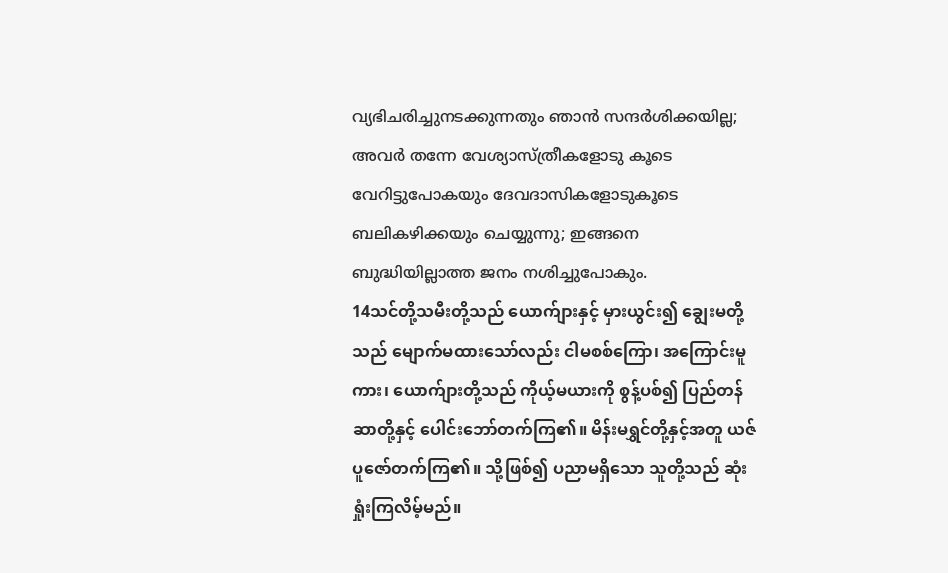വ്യഭിചരിച്ചുനടക്കുന്നതും ഞാന്‍ സന്ദര്‍ശിക്കയില്ല; അവര്‍ തന്നേ വേശ്യാസ്ത്രീകളോടു കൂടെ വേറിട്ടുപോകയും ദേവദാസികളോടുകൂടെ ബലികഴിക്കയും ചെയ്യുന്നു; ഇങ്ങനെ ബുദ്ധിയില്ലാത്ത ജനം നശിച്ചുപോകും.
14သင်တို့သမီးတို့သည် ယောက်ျားနှင့် မှားယွင်း၍ ချွေးမတို့သည် မျောက်မထားသော်လည်း ငါမစစ်ကြော၊ အကြောင်းမူကား၊ ယောက်ျားတို့သည် ကိုယ့်မယားကို စွန့်ပစ်၍ ပြည်တန်ဆာတို့နှင့် ပေါင်းဘော်တက်ကြ၏။ မိန်းမရွှင်တို့နှင့်အတူ ယဇ်ပူဇော်တက်ကြ၏။ သို့ဖြစ်၍ ပညာမရှိသော သူတို့သည် ဆုံးရှုံးကြလိမ့်မည်။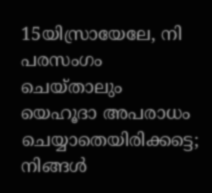15യിസ്രായേലേ, നി പരസംഗം ചെയ്താലും യെഹൂദാ അപരാധം ചെയ്യാതെയിരിക്കട്ടെ; നിങ്ങള്‍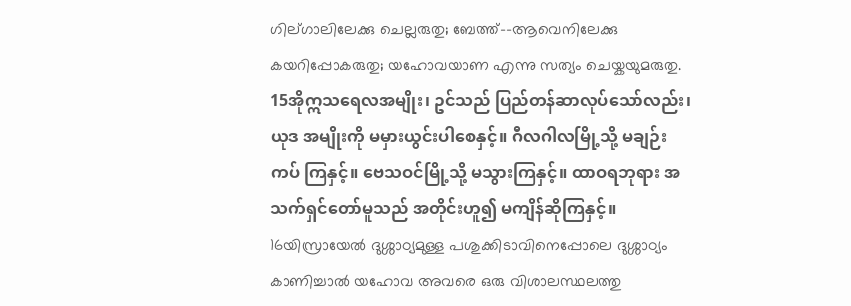ഗില്ഗാലിലേക്കു ചെല്ലരുതു; ബേത്ത്--ആവെനിലേക്കു കയറിപ്പോകരുതു; യഹോവയാണ എന്നു സത്യം ചെയ്കയുമരുതു.
15အိုဣသရေလအမျိုး၊ ဥင်သည် ပြည်တန်ဆာလုပ်သော်လည်း၊ ယုဒ အမျိုးကို မမှားယွင်းပါစေနှင့်။ ဂီလဂါလမြို့သို့ မချဉ်းကပ် ကြနှင့်။ ဗေသဝင်မြို့သို့ မသွားကြနှင့်။ ထာဝရဘုရား အသက်ရှင်တော်မူသည် အတိုင်းဟူ၍ မကျိန်ဆိုကြနှင့်။
16യിസ്രായേല്‍ ദുശ്ശാഠ്യമുള്ള പശുക്കിടാവിനെപ്പോലെ ദുശ്ശാഠ്യം കാണിച്ചാല്‍ യഹോവ അവരെ ഒരു വിശാലസ്ഥലത്തു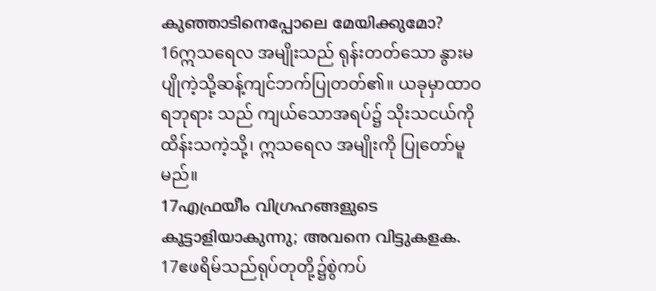കുഞ്ഞാടിനെപ്പോലെ മേയിക്കുമോ?
16ဣသရေလ အမျိုးသည် ရုန်းတတ်သော နွားမပျိုကဲ့သို့ဆန့်ကျင်ဘက်ပြုတတ်၏။ ယခုမှာထာဝရဘုရား သည် ကျယ်သောအရပ်၌ သိုးသငယ်ကိုထိန်းသကဲ့သို့၊ ဣသရေလ အမျိုးကို ပြုတော်မူမည်။
17എഫ്രയീം വിഗ്രഹങ്ങളുടെ കൂട്ടാളിയാകുന്നു; അവനെ വിട്ടുകളക.
17ဧဖရိမ်သည်ရုပ်တုတို့၌စွဲကပ်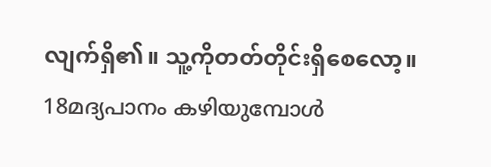လျက်ရှိ၏။ သူ့ကိုတတ်တိုင်းရှိစေလော့။
18മദ്യപാനം കഴിയുമ്പോള്‍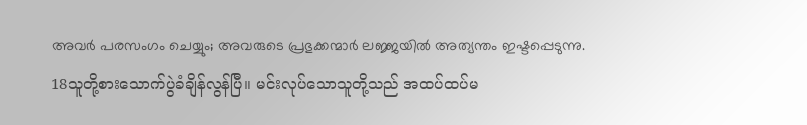അവര്‍ പരസംഗം ചെയ്യും; അവരുടെ പ്രഭുക്കന്മാര്‍ ലജ്ജയില്‍ അത്യന്തം ഇഷ്ടപ്പെടുന്നു.
18သူတို့စားသောက်ပွဲခံချိန်လွန်ပြီ။ မင်းလုပ်သောသူတို့သည် အထပ်ထပ်မ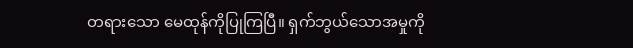တရားသော မေထုန်ကိုပြုကြပြီ။ ရှက်ဘွယ်သောအမှုကို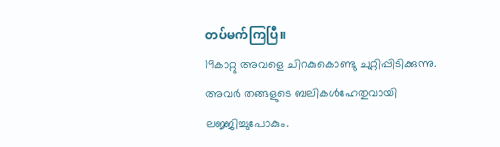တပ်မက်ကြပြီ။
19കാറ്റു അവളെ ചിറകുകൊണ്ടു ചുറ്റിപ്പിടിക്കുന്നു. അവര്‍ തങ്ങളുടെ ബലികള്‍ഹേതുവായി ലജ്ജിച്ചുപോകും.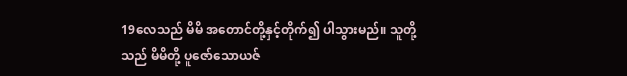19လေသည် မိမိ အတောင်တို့နှင့်တိုက်၍ ပါသွားမည်။ သူတို့သည် မိမိတို့ ပူဇော်သောယဇ်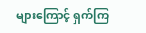များကြောင့် ရှက်ကြ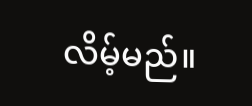လိမ့်မည်။